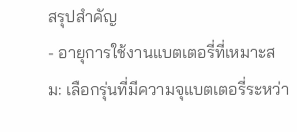สรุปสำคัญ
- อายุการใช้งานแบตเตอรี่ที่เหมาะสม: เลือกรุ่นที่มีความจุแบตเตอรี่ระหว่า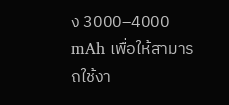ง 3000–4000 mAh เพื่อให้สามารถใช้งา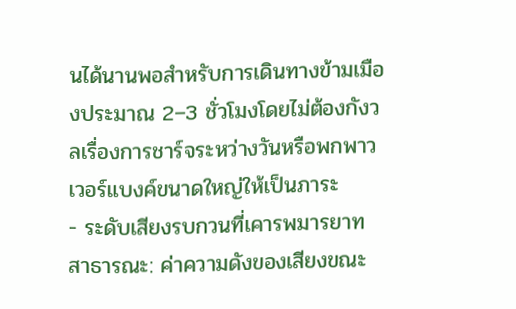นได้นานพอสำหรับการเดินทางข้ามเมืองประมาณ 2–3 ชั่วโมงโดยไม่ต้องกังวลเรื่องการชาร์จระหว่างวันหรือพกพาวเวอร์แบงค์ขนาดใหญ่ให้เป็นภาระ
- ระดับเสียงรบกวนที่เคารพมารยาทสาธารณะ: ค่าความดังของเสียงขณะ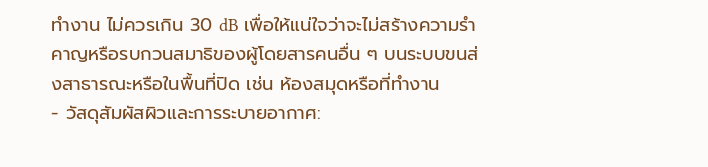ทำงาน ไม่ควรเกิน 30 dB เพื่อให้แน่ใจว่าจะไม่สร้างความรำคาญหรือรบกวนสมาธิของผู้โดยสารคนอื่น ๆ บนระบบขนส่งสาธารณะหรือในพื้นที่ปิด เช่น ห้องสมุดหรือที่ทำงาน
- วัสดุสัมผัสผิวและการระบายอากาศ: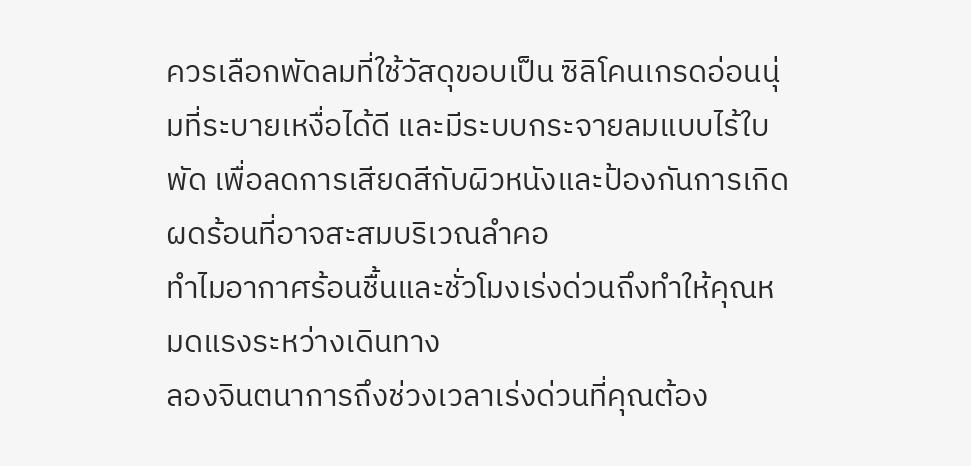ควรเลือกพัดลมที่ใช้วัสดุขอบเป็น ซิลิโคนเกรดอ่อนนุ่มที่ระบายเหงื่อได้ดี และมีระบบกระจายลมแบบไร้ใบพัด เพื่อลดการเสียดสีกับผิวหนังและป้องกันการเกิดผดร้อนที่อาจสะสมบริเวณลำคอ
ทำไมอากาศร้อนชื้นและชั่วโมงเร่งด่วนถึงทำให้คุณหมดแรงระหว่างเดินทาง
ลองจินตนาการถึงช่วงเวลาเร่งด่วนที่คุณต้อง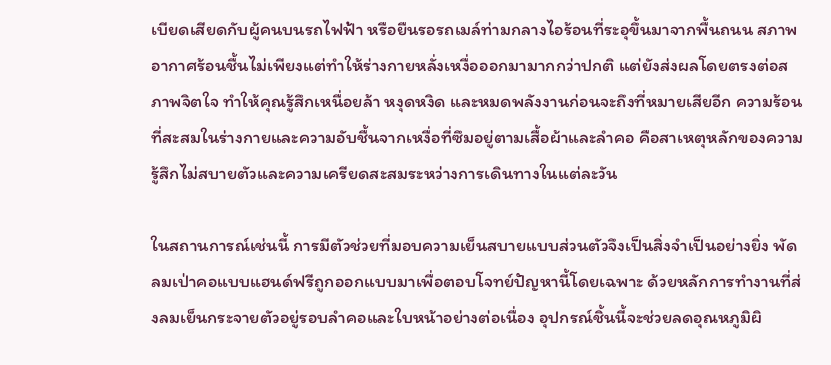เบียดเสียดกับผู้คนบนรถไฟฟ้า หรือยืนรอรถเมล์ท่ามกลางไอร้อนที่ระอุขึ้นมาจากพื้นถนน สภาพอากาศร้อนชื้นไม่เพียงแต่ทำให้ร่างกายหลั่งเหงื่อออกมามากกว่าปกติ แต่ยังส่งผลโดยตรงต่อสภาพจิตใจ ทำให้คุณรู้สึกเหนื่อยล้า หงุดหงิด และหมดพลังงานก่อนจะถึงที่หมายเสียอีก ความร้อนที่สะสมในร่างกายและความอับชื้นจากเหงื่อที่ซึมอยู่ตามเสื้อผ้าและลำคอ คือสาเหตุหลักของความรู้สึกไม่สบายตัวและความเครียดสะสมระหว่างการเดินทางในแต่ละวัน

ในสถานการณ์เช่นนี้ การมีตัวช่วยที่มอบความเย็นสบายแบบส่วนตัวจึงเป็นสิ่งจำเป็นอย่างยิ่ง พัดลมเป่าคอแบบแฮนด์ฟรีถูกออกแบบมาเพื่อตอบโจทย์ปัญหานี้โดยเฉพาะ ด้วยหลักการทำงานที่ส่งลมเย็นกระจายตัวอยู่รอบลำคอและใบหน้าอย่างต่อเนื่อง อุปกรณ์ชิ้นนี้จะช่วยลดอุณหภูมิผิ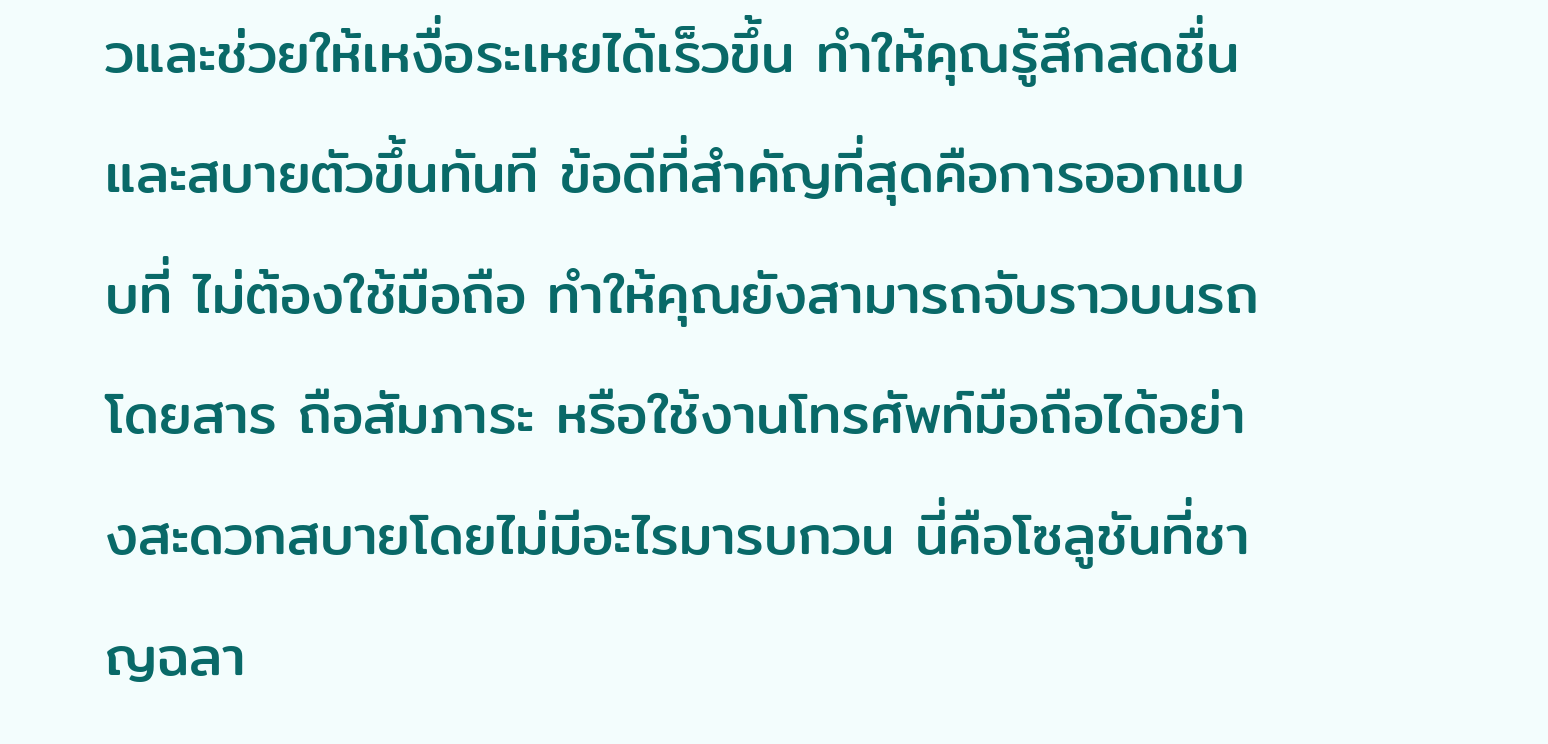วและช่วยให้เหงื่อระเหยได้เร็วขึ้น ทำให้คุณรู้สึกสดชื่นและสบายตัวขึ้นทันที ข้อดีที่สำคัญที่สุดคือการออกแบบที่ ไม่ต้องใช้มือถือ ทำให้คุณยังสามารถจับราวบนรถโดยสาร ถือสัมภาระ หรือใช้งานโทรศัพท์มือถือได้อย่างสะดวกสบายโดยไม่มีอะไรมารบกวน นี่คือโซลูชันที่ชาญฉลา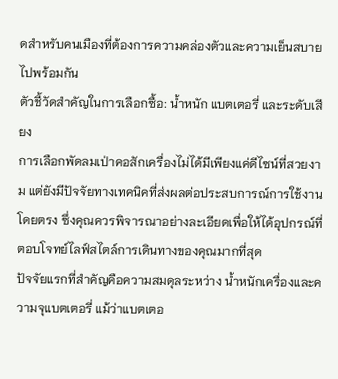ดสำหรับคนเมืองที่ต้องการความคล่องตัวและความเย็นสบายไปพร้อมกัน
ตัวชี้วัดสำคัญในการเลือกซื้อ: น้ำหนัก แบตเตอรี่ และระดับเสียง
การเลือกพัดลมเป่าคอสักเครื่องไม่ได้มีเพียงแค่ดีไซน์ที่สวยงาม แต่ยังมีปัจจัยทางเทคนิคที่ส่งผลต่อประสบการณ์การใช้งานโดยตรง ซึ่งคุณควรพิจารณาอย่างละเอียดเพื่อให้ได้อุปกรณ์ที่ตอบโจทย์ไลฟ์สไตล์การเดินทางของคุณมากที่สุด
ปัจจัยแรกที่สำคัญคือความสมดุลระหว่าง น้ำหนักเครื่องและความจุแบตเตอรี่ แม้ว่าแบตเตอ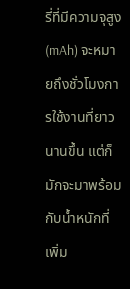รี่ที่มีความจุสูง (mAh) จะหมายถึงชั่วโมงการใช้งานที่ยาวนานขึ้น แต่ก็มักจะมาพร้อมกับน้ำหนักที่เพิ่ม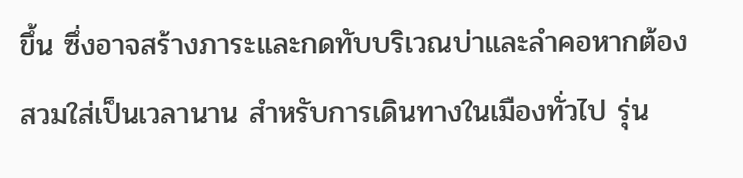ขึ้น ซึ่งอาจสร้างภาระและกดทับบริเวณบ่าและลำคอหากต้องสวมใส่เป็นเวลานาน สำหรับการเดินทางในเมืองทั่วไป รุ่น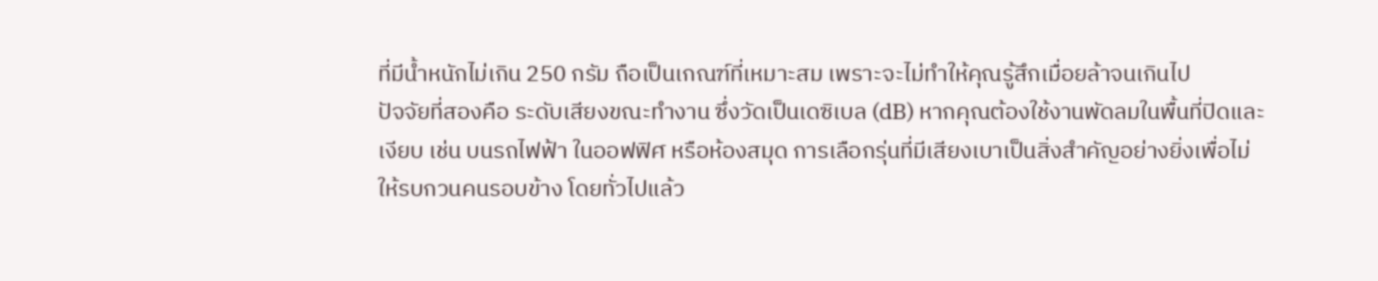ที่มีน้ำหนักไม่เกิน 250 กรัม ถือเป็นเกณฑ์ที่เหมาะสม เพราะจะไม่ทำให้คุณรู้สึกเมื่อยล้าจนเกินไป
ปัจจัยที่สองคือ ระดับเสียงขณะทำงาน ซึ่งวัดเป็นเดซิเบล (dB) หากคุณต้องใช้งานพัดลมในพื้นที่ปิดและเงียบ เช่น บนรถไฟฟ้า ในออฟฟิศ หรือห้องสมุด การเลือกรุ่นที่มีเสียงเบาเป็นสิ่งสำคัญอย่างยิ่งเพื่อไม่ให้รบกวนคนรอบข้าง โดยทั่วไปแล้ว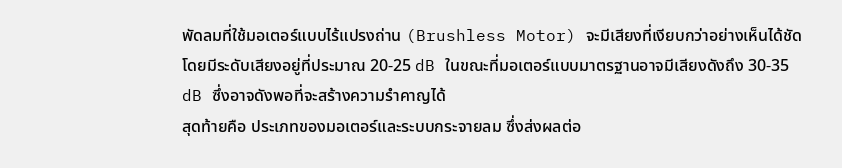พัดลมที่ใช้มอเตอร์แบบไร้แปรงถ่าน (Brushless Motor) จะมีเสียงที่เงียบกว่าอย่างเห็นได้ชัด โดยมีระดับเสียงอยู่ที่ประมาณ 20-25 dB ในขณะที่มอเตอร์แบบมาตรฐานอาจมีเสียงดังถึง 30-35 dB ซึ่งอาจดังพอที่จะสร้างความรำคาญได้
สุดท้ายคือ ประเภทของมอเตอร์และระบบกระจายลม ซึ่งส่งผลต่อ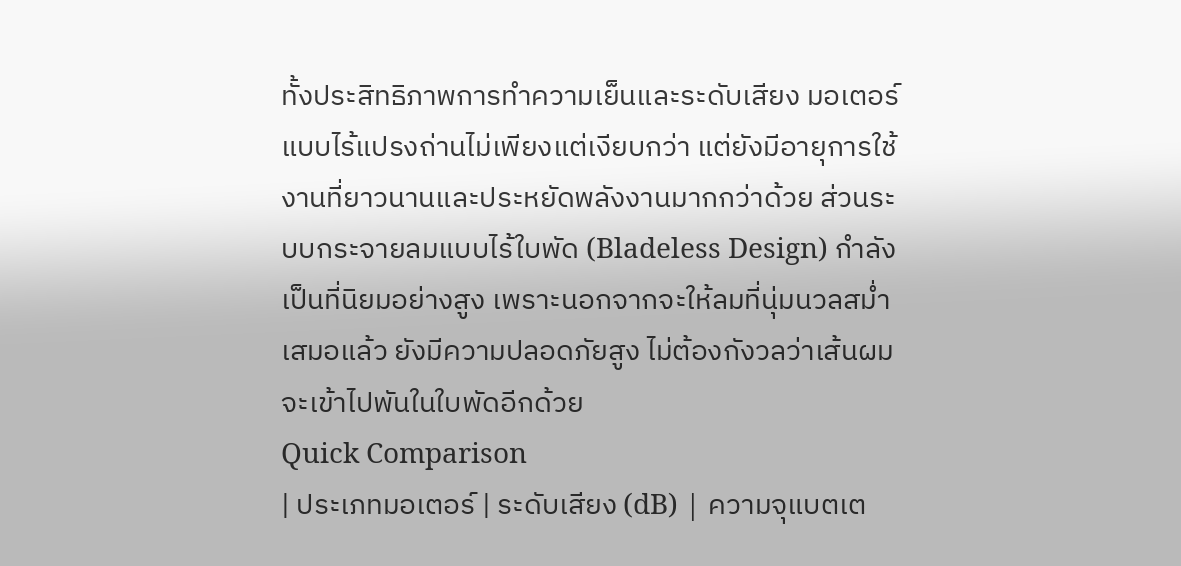ทั้งประสิทธิภาพการทำความเย็นและระดับเสียง มอเตอร์แบบไร้แปรงถ่านไม่เพียงแต่เงียบกว่า แต่ยังมีอายุการใช้งานที่ยาวนานและประหยัดพลังงานมากกว่าด้วย ส่วนระบบกระจายลมแบบไร้ใบพัด (Bladeless Design) กำลังเป็นที่นิยมอย่างสูง เพราะนอกจากจะให้ลมที่นุ่มนวลสม่ำเสมอแล้ว ยังมีความปลอดภัยสูง ไม่ต้องกังวลว่าเส้นผมจะเข้าไปพันในใบพัดอีกด้วย
Quick Comparison
| ประเภทมอเตอร์ | ระดับเสียง (dB) | ความจุแบตเต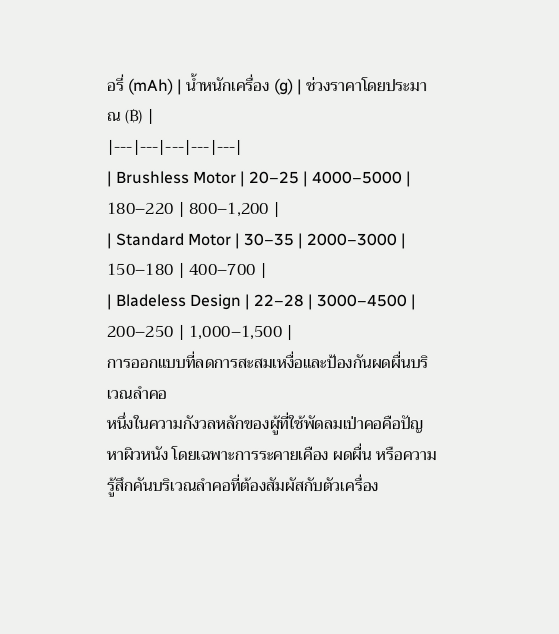อรี่ (mAh) | น้ำหนักเครื่อง (g) | ช่วงราคาโดยประมาณ (฿) |
|---|---|---|---|---|
| Brushless Motor | 20–25 | 4000–5000 | 180–220 | 800–1,200 |
| Standard Motor | 30–35 | 2000–3000 | 150–180 | 400–700 |
| Bladeless Design | 22–28 | 3000–4500 | 200–250 | 1,000–1,500 |
การออกแบบที่ลดการสะสมเหงื่อและป้องกันผดผื่นบริเวณลำคอ
หนึ่งในความกังวลหลักของผู้ที่ใช้พัดลมเป่าคอคือปัญหาผิวหนัง โดยเฉพาะการระคายเคือง ผดผื่น หรือความรู้สึกคันบริเวณลำคอที่ต้องสัมผัสกับตัวเครื่อง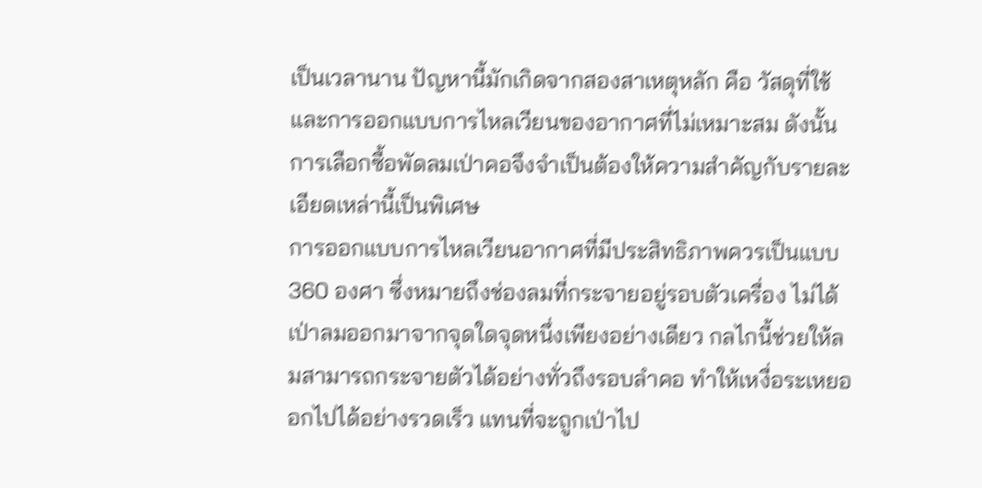เป็นเวลานาน ปัญหานี้มักเกิดจากสองสาเหตุหลัก คือ วัสดุที่ใช้และการออกแบบการไหลเวียนของอากาศที่ไม่เหมาะสม ดังนั้น การเลือกซื้อพัดลมเป่าคอจึงจำเป็นต้องให้ความสำคัญกับรายละเอียดเหล่านี้เป็นพิเศษ
การออกแบบการไหลเวียนอากาศที่มีประสิทธิภาพควรเป็นแบบ 360 องศา ซึ่งหมายถึงช่องลมที่กระจายอยู่รอบตัวเครื่อง ไม่ได้เป่าลมออกมาจากจุดใดจุดหนึ่งเพียงอย่างเดียว กลไกนี้ช่วยให้ลมสามารถกระจายตัวได้อย่างทั่วถึงรอบลำคอ ทำให้เหงื่อระเหยออกไปได้อย่างรวดเร็ว แทนที่จะถูกเป่าไป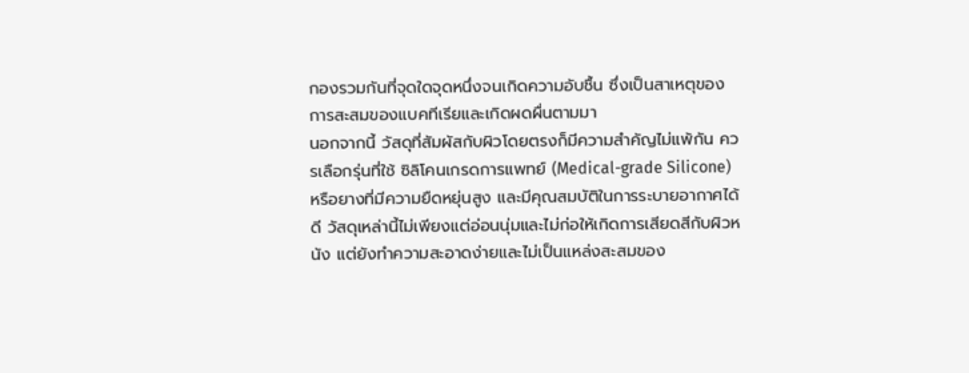กองรวมกันที่จุดใดจุดหนึ่งจนเกิดความอับชื้น ซึ่งเป็นสาเหตุของการสะสมของแบคทีเรียและเกิดผดผื่นตามมา
นอกจากนี้ วัสดุที่สัมผัสกับผิวโดยตรงก็มีความสำคัญไม่แพ้กัน ควรเลือกรุ่นที่ใช้ ซิลิโคนเกรดการแพทย์ (Medical-grade Silicone) หรือยางที่มีความยืดหยุ่นสูง และมีคุณสมบัติในการระบายอากาศได้ดี วัสดุเหล่านี้ไม่เพียงแต่อ่อนนุ่มและไม่ก่อให้เกิดการเสียดสีกับผิวหนัง แต่ยังทำความสะอาดง่ายและไม่เป็นแหล่งสะสมของ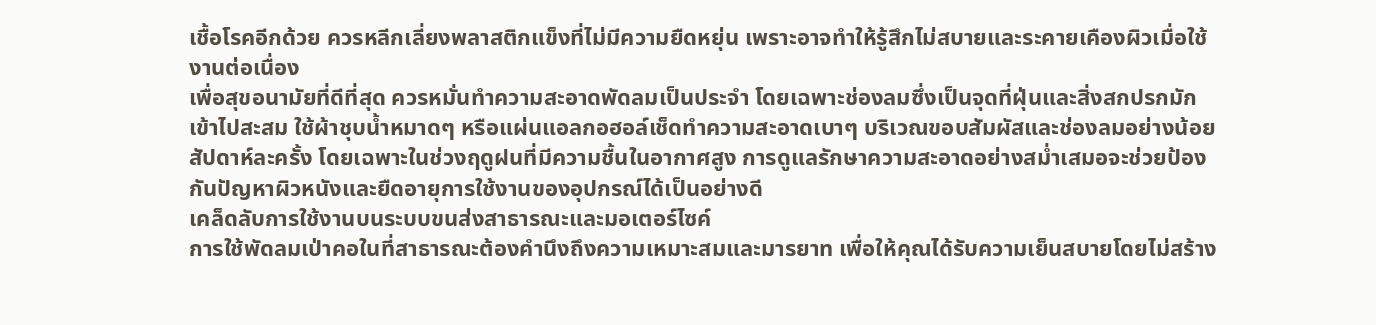เชื้อโรคอีกด้วย ควรหลีกเลี่ยงพลาสติกแข็งที่ไม่มีความยืดหยุ่น เพราะอาจทำให้รู้สึกไม่สบายและระคายเคืองผิวเมื่อใช้งานต่อเนื่อง
เพื่อสุขอนามัยที่ดีที่สุด ควรหมั่นทำความสะอาดพัดลมเป็นประจำ โดยเฉพาะช่องลมซึ่งเป็นจุดที่ฝุ่นและสิ่งสกปรกมักเข้าไปสะสม ใช้ผ้าชุบน้ำหมาดๆ หรือแผ่นแอลกอฮอล์เช็ดทำความสะอาดเบาๆ บริเวณขอบสัมผัสและช่องลมอย่างน้อยสัปดาห์ละครั้ง โดยเฉพาะในช่วงฤดูฝนที่มีความชื้นในอากาศสูง การดูแลรักษาความสะอาดอย่างสม่ำเสมอจะช่วยป้องกันปัญหาผิวหนังและยืดอายุการใช้งานของอุปกรณ์ได้เป็นอย่างดี
เคล็ดลับการใช้งานบนระบบขนส่งสาธารณะและมอเตอร์ไซค์
การใช้พัดลมเป่าคอในที่สาธารณะต้องคำนึงถึงความเหมาะสมและมารยาท เพื่อให้คุณได้รับความเย็นสบายโดยไม่สร้าง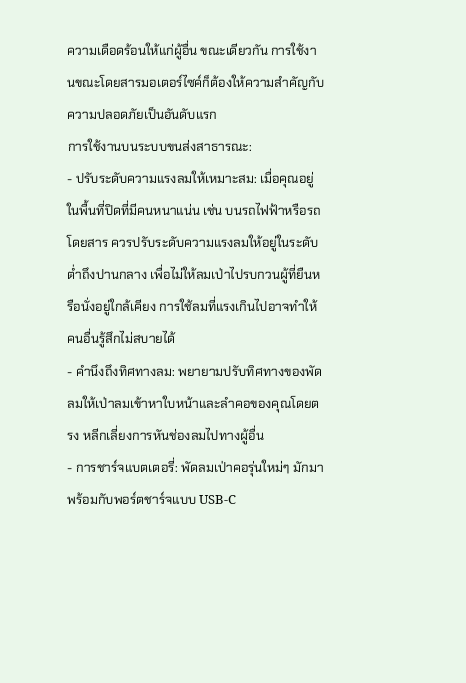ความเดือดร้อนให้แก่ผู้อื่น ขณะเดียวกัน การใช้งานขณะโดยสารมอเตอร์ไซค์ก็ต้องให้ความสำคัญกับความปลอดภัยเป็นอันดับแรก
การใช้งานบนระบบขนส่งสาธารณะ:
- ปรับระดับความแรงลมให้เหมาะสม: เมื่อคุณอยู่ในพื้นที่ปิดที่มีคนหนาแน่น เช่น บนรถไฟฟ้าหรือรถโดยสาร ควรปรับระดับความแรงลมให้อยู่ในระดับต่ำถึงปานกลาง เพื่อไม่ให้ลมเป่าไปรบกวนผู้ที่ยืนหรือนั่งอยู่ใกล้เคียง การใช้ลมที่แรงเกินไปอาจทำให้คนอื่นรู้สึกไม่สบายได้
- คำนึงถึงทิศทางลม: พยายามปรับทิศทางของพัดลมให้เป่าลมเข้าหาใบหน้าและลำคอของคุณโดยตรง หลีกเลี่ยงการหันช่องลมไปทางผู้อื่น
- การชาร์จแบตเตอรี่: พัดลมเป่าคอรุ่นใหม่ๆ มักมาพร้อมกับพอร์ตชาร์จแบบ USB-C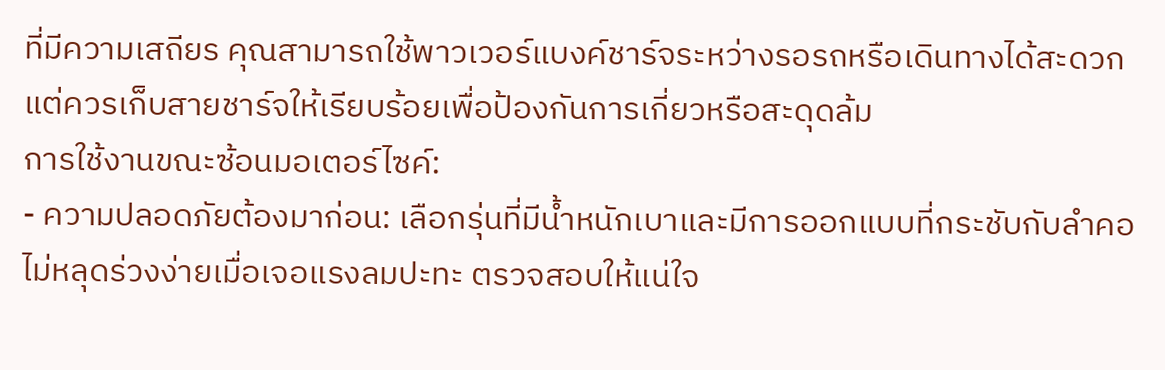ที่มีความเสถียร คุณสามารถใช้พาวเวอร์แบงค์ชาร์จระหว่างรอรถหรือเดินทางได้สะดวก แต่ควรเก็บสายชาร์จให้เรียบร้อยเพื่อป้องกันการเกี่ยวหรือสะดุดล้ม
การใช้งานขณะซ้อนมอเตอร์ไซค์:
- ความปลอดภัยต้องมาก่อน: เลือกรุ่นที่มีน้ำหนักเบาและมีการออกแบบที่กระชับกับลำคอ ไม่หลุดร่วงง่ายเมื่อเจอแรงลมปะทะ ตรวจสอบให้แน่ใจ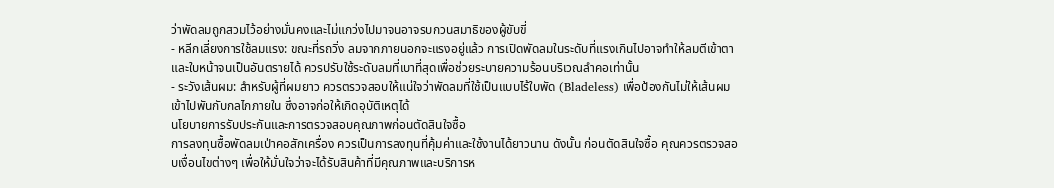ว่าพัดลมถูกสวมไว้อย่างมั่นคงและไม่แกว่งไปมาจนอาจรบกวนสมาธิของผู้ขับขี่
- หลีกเลี่ยงการใช้ลมแรง: ขณะที่รถวิ่ง ลมจากภายนอกจะแรงอยู่แล้ว การเปิดพัดลมในระดับที่แรงเกินไปอาจทำให้ลมตีเข้าตาและใบหน้าจนเป็นอันตรายได้ ควรปรับใช้ระดับลมที่เบาที่สุดเพื่อช่วยระบายความร้อนบริเวณลำคอเท่านั้น
- ระวังเส้นผม: สำหรับผู้ที่ผมยาว ควรตรวจสอบให้แน่ใจว่าพัดลมที่ใช้เป็นแบบไร้ใบพัด (Bladeless) เพื่อป้องกันไม่ให้เส้นผมเข้าไปพันกับกลไกภายใน ซึ่งอาจก่อให้เกิดอุบัติเหตุได้
นโยบายการรับประกันและการตรวจสอบคุณภาพก่อนตัดสินใจซื้อ
การลงทุนซื้อพัดลมเป่าคอสักเครื่อง ควรเป็นการลงทุนที่คุ้มค่าและใช้งานได้ยาวนาน ดังนั้น ก่อนตัดสินใจซื้อ คุณควรตรวจสอบเงื่อนไขต่างๆ เพื่อให้มั่นใจว่าจะได้รับสินค้าที่มีคุณภาพและบริการห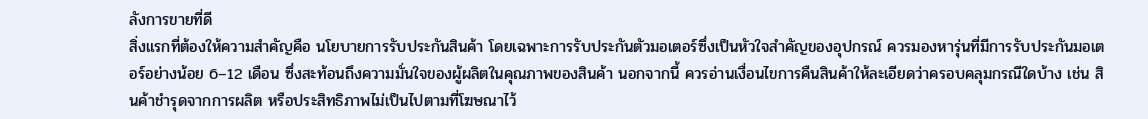ลังการขายที่ดี
สิ่งแรกที่ต้องให้ความสำคัญคือ นโยบายการรับประกันสินค้า โดยเฉพาะการรับประกันตัวมอเตอร์ซึ่งเป็นหัวใจสำคัญของอุปกรณ์ ควรมองหารุ่นที่มีการรับประกันมอเตอร์อย่างน้อย 6–12 เดือน ซึ่งสะท้อนถึงความมั่นใจของผู้ผลิตในคุณภาพของสินค้า นอกจากนี้ ควรอ่านเงื่อนไขการคืนสินค้าให้ละเอียดว่าครอบคลุมกรณีใดบ้าง เช่น สินค้าชำรุดจากการผลิต หรือประสิทธิภาพไม่เป็นไปตามที่โฆษณาไว้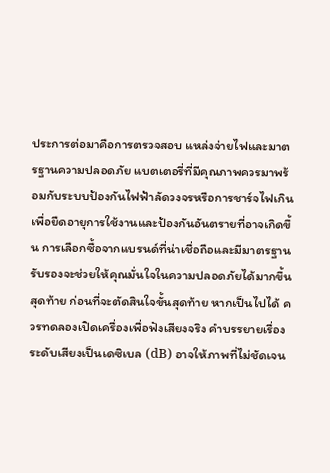ประการต่อมาคือการตรวจสอบ แหล่งจ่ายไฟและมาตรฐานความปลอดภัย แบตเตอรี่ที่มีคุณภาพควรมาพร้อมกับระบบป้องกันไฟฟ้าลัดวงจรหรือการชาร์จไฟเกิน เพื่อยืดอายุการใช้งานและป้องกันอันตรายที่อาจเกิดขึ้น การเลือกซื้อจากแบรนด์ที่น่าเชื่อถือและมีมาตรฐานรับรองจะช่วยให้คุณมั่นใจในความปลอดภัยได้มากขึ้น
สุดท้าย ก่อนที่จะตัดสินใจขั้นสุดท้าย หากเป็นไปได้ ควรทดลองเปิดเครื่องเพื่อฟังเสียงจริง คำบรรยายเรื่องระดับเสียงเป็นเดซิเบล (dB) อาจให้ภาพที่ไม่ชัดเจน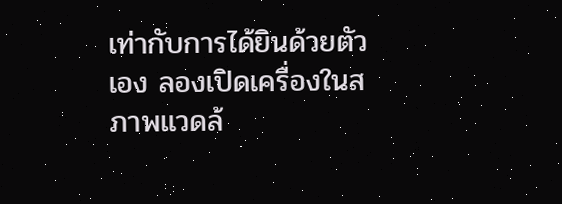เท่ากับการได้ยินด้วยตัวเอง ลองเปิดเครื่องในสภาพแวดล้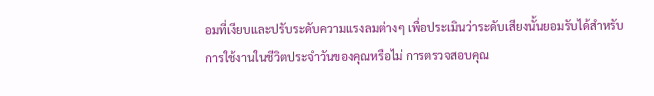อมที่เงียบและปรับระดับความแรงลมต่างๆ เพื่อประเมินว่าระดับเสียงนั้นยอมรับได้สำหรับการใช้งานในชีวิตประจำวันของคุณหรือไม่ การตรวจสอบคุณ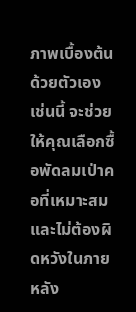ภาพเบื้องต้นด้วยตัวเองเช่นนี้ จะช่วยให้คุณเลือกซื้อพัดลมเป่าคอที่เหมาะสมและไม่ต้องผิดหวังในภายหลัง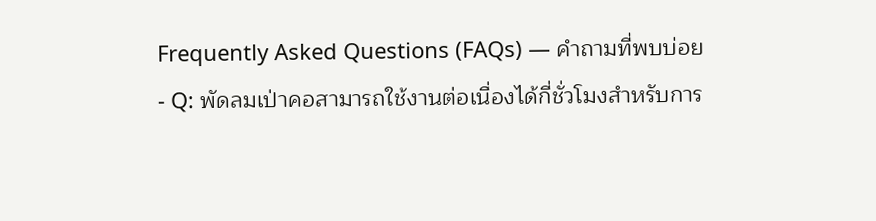Frequently Asked Questions (FAQs) — คำถามที่พบบ่อย
- Q: พัดลมเป่าคอสามารถใช้งานต่อเนื่องได้กี่ชั่วโมงสำหรับการ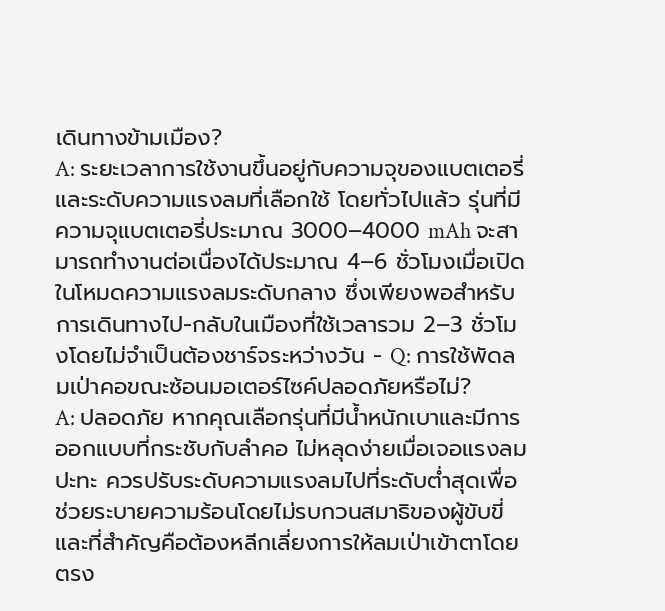เดินทางข้ามเมือง?
A: ระยะเวลาการใช้งานขึ้นอยู่กับความจุของแบตเตอรี่และระดับความแรงลมที่เลือกใช้ โดยทั่วไปแล้ว รุ่นที่มีความจุแบตเตอรี่ประมาณ 3000–4000 mAh จะสามารถทำงานต่อเนื่องได้ประมาณ 4–6 ชั่วโมงเมื่อเปิดในโหมดความแรงลมระดับกลาง ซึ่งเพียงพอสำหรับการเดินทางไป-กลับในเมืองที่ใช้เวลารวม 2–3 ชั่วโมงโดยไม่จำเป็นต้องชาร์จระหว่างวัน - Q: การใช้พัดลมเป่าคอขณะซ้อนมอเตอร์ไซค์ปลอดภัยหรือไม่?
A: ปลอดภัย หากคุณเลือกรุ่นที่มีน้ำหนักเบาและมีการออกแบบที่กระชับกับลำคอ ไม่หลุดง่ายเมื่อเจอแรงลมปะทะ ควรปรับระดับความแรงลมไปที่ระดับต่ำสุดเพื่อช่วยระบายความร้อนโดยไม่รบกวนสมาธิของผู้ขับขี่ และที่สำคัญคือต้องหลีกเลี่ยงการให้ลมเป่าเข้าตาโดยตรง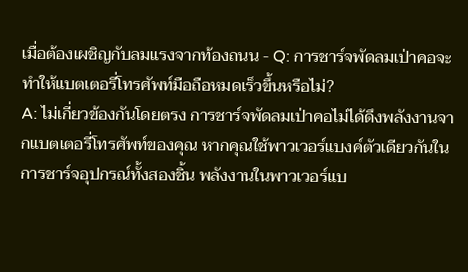เมื่อต้องเผชิญกับลมแรงจากท้องถนน - Q: การชาร์จพัดลมเป่าคอจะทำให้แบตเตอรี่โทรศัพท์มือถือหมดเร็วขึ้นหรือไม่?
A: ไม่เกี่ยวข้องกันโดยตรง การชาร์จพัดลมเป่าคอไม่ได้ดึงพลังงานจากแบตเตอรี่โทรศัพท์ของคุณ หากคุณใช้พาวเวอร์แบงค์ตัวเดียวกันในการชาร์จอุปกรณ์ทั้งสองชิ้น พลังงานในพาวเวอร์แบ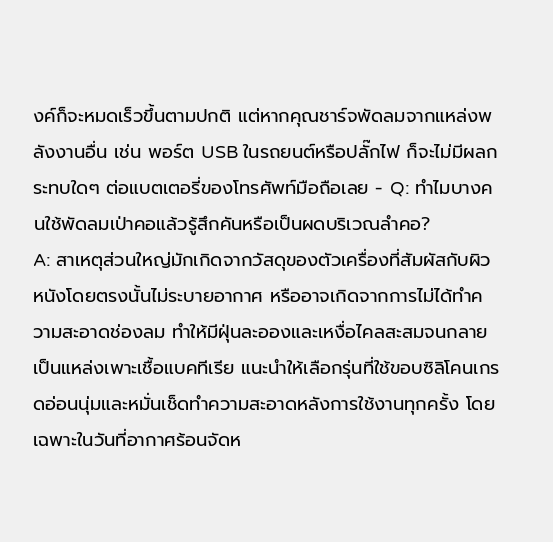งค์ก็จะหมดเร็วขึ้นตามปกติ แต่หากคุณชาร์จพัดลมจากแหล่งพลังงานอื่น เช่น พอร์ต USB ในรถยนต์หรือปลั๊กไฟ ก็จะไม่มีผลกระทบใดๆ ต่อแบตเตอรี่ของโทรศัพท์มือถือเลย - Q: ทำไมบางคนใช้พัดลมเป่าคอแล้วรู้สึกคันหรือเป็นผดบริเวณลำคอ?
A: สาเหตุส่วนใหญ่มักเกิดจากวัสดุของตัวเครื่องที่สัมผัสกับผิวหนังโดยตรงนั้นไม่ระบายอากาศ หรืออาจเกิดจากการไม่ได้ทำความสะอาดช่องลม ทำให้มีฝุ่นละอองและเหงื่อไคลสะสมจนกลายเป็นแหล่งเพาะเชื้อแบคทีเรีย แนะนำให้เลือกรุ่นที่ใช้ขอบซิลิโคนเกรดอ่อนนุ่มและหมั่นเช็ดทำความสะอาดหลังการใช้งานทุกครั้ง โดยเฉพาะในวันที่อากาศร้อนจัดห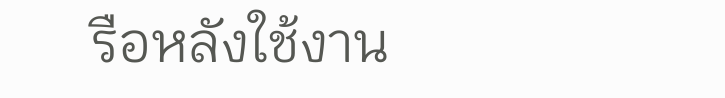รือหลังใช้งาน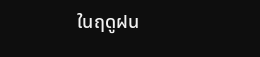ในฤดูฝน